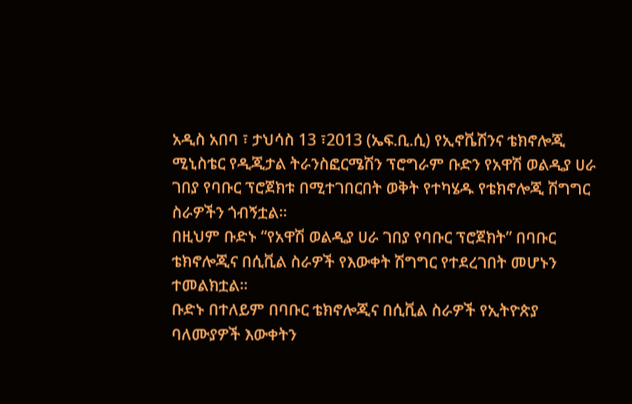አዲስ አበባ ፣ ታህሳስ 13 ፣2013 (ኤፍ.ቢ.ሲ) የኢኖቬሽንና ቴክኖሎጂ ሚኒስቴር የዲጂታል ትራንስፎርሜሽን ፕሮግራም ቡድን የአዋሽ ወልዲያ ሀራ ገበያ የባቡር ፕሮጀክቱ በሚተገበርበት ወቅት የተካሄዱ የቴክኖሎጂ ሽግግር ስራዎችን ጎብኝቷል።
በዚህም ቡድኑ “የአዋሽ ወልዲያ ሀራ ገበያ የባቡር ፕሮጀክት” በባቡር ቴክኖሎጂና በሲቪል ስራዎች የእውቀት ሽግግር የተደረገበት መሆኑን ተመልክቷል።
ቡድኑ በተለይም በባቡር ቴክኖሎጂና በሲቪል ስራዎች የኢትዮጵያ ባለሙያዎች እውቀትን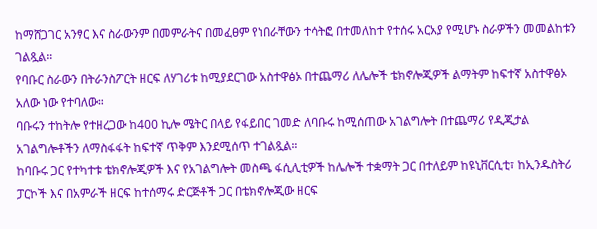ከማሸጋገር አንፃር እና ስራውንም በመምራትና በመፈፀም የነበራቸውን ተሳትፎ በተመለከተ የተሰሩ አርአያ የሚሆኑ ስራዎችን መመልከቱን ገልጿል።
የባቡር ስራውን በትራንስፖርት ዘርፍ ለሃገሪቱ ከሚያደርገው አስተዋፅኦ በተጨማሪ ለሌሎች ቴክኖሎጂዎች ልማትም ከፍተኛ አስተዋፅኦ አለው ነው የተባለው።
ባቡሩን ተከትሎ የተዘረጋው ከ400 ኪሎ ሜትር በላይ የፋይበር ገመድ ለባቡሩ ከሚሰጠው አገልግሎት በተጨማሪ የዲጂታል አገልግሎቶችን ለማስፋፋት ከፍተኛ ጥቅም እንደሚሰጥ ተገልጿል።
ከባቡሩ ጋር የተካተቱ ቴክኖሎጂዎች እና የአገልግሎት መስጫ ፋሲሊቲዎች ከሌሎች ተቋማት ጋር በተለይም ከዩኒቨርሲቲ፣ ከኢንዱስትሪ ፓርኮች እና በአምራች ዘርፍ ከተሰማሩ ድርጅቶች ጋር በቴክኖሎጂው ዘርፍ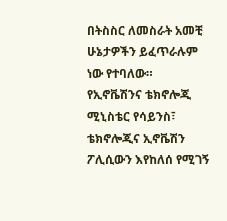በትስስር ለመስራት አመቺ ሁኔታዎችን ይፈጥራሉም ነው የተባለው።
የኢኖቬሽንና ቴክኖሎጂ ሚኒስቴር የሳይንስ፣ ቴክኖሎጂና ኢኖቬሽን ፖሊሲውን እየከለሰ የሚገኝ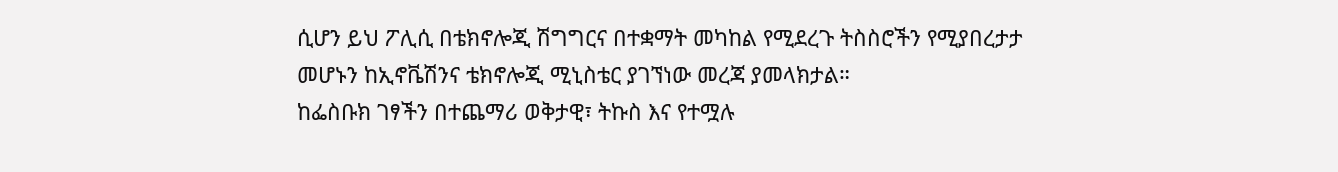ሲሆን ይህ ፖሊሲ በቴክኖሎጂ ሽግግርና በተቋማት መካከል የሚደረጉ ትስስሮችን የሚያበረታታ መሆኑን ከኢኖቬሽንና ቴክኖሎጂ ሚኒስቴር ያገኘነው መረጃ ያመላክታል።
ከፌስቡክ ገፃችን በተጨማሪ ወቅታዊ፣ ትኩስ እና የተሟሉ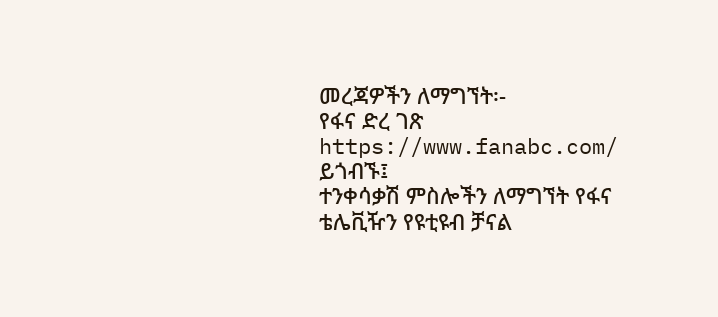መረጃዎችን ለማግኘት፡-
የፋና ድረ ገጽ https://www.fanabc.com/ ይጎብኙ፤
ተንቀሳቃሽ ምስሎችን ለማግኘት የፋና ቴሌቪዥን የዩቲዩብ ቻናል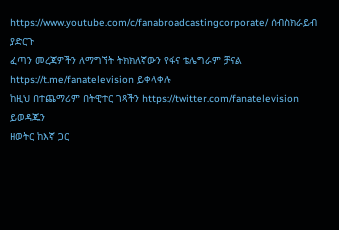https://www.youtube.com/c/fanabroadcastingcorporate/ ሰብስክራይብ ያድርጉ
ፈጣን መረጃዎችን ለማግኘት ትክክለኛውን የፋና ቴሌግራም ቻናል https://t.me/fanatelevision ይቀላቀሉ
ከዚህ በተጨማሪም በትዊተር ገጻችን https://twitter.com/fanatelevision ይወዳጁን
ዘወትር ከእኛ ጋር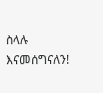ስላሉ እናመሰግናለን!